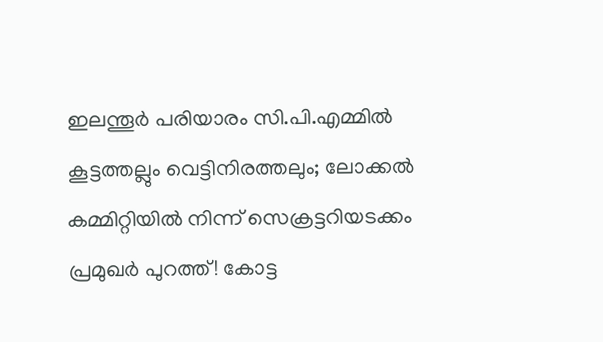ഇലന്തൂര്‍ പരിയാരം സി.പി.എമ്മില്‍ കൂട്ടത്തല്ലും വെട്ടിനിരത്തലും; ലോക്കല്‍ കമ്മിറ്റിയില്‍ നിന്ന് സെക്രട്ടറിയടക്കം പ്രമുഖര്‍ പുറത്ത്! കോട്ട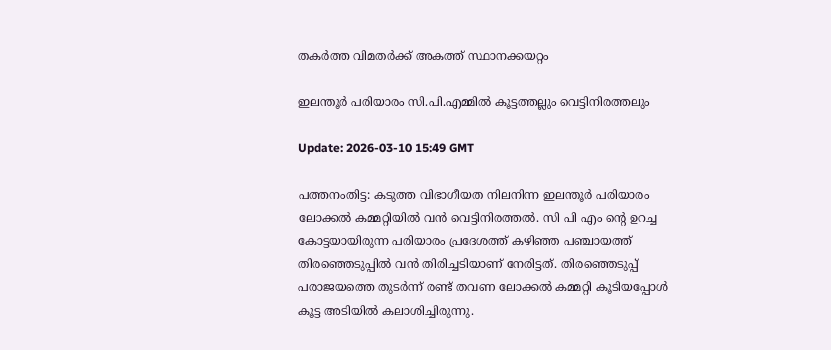തകര്‍ത്ത വിമതര്‍ക്ക് അകത്ത് സ്ഥാനക്കയറ്റം

ഇലന്തൂര്‍ പരിയാരം സി.പി.എമ്മില്‍ കൂട്ടത്തല്ലും വെട്ടിനിരത്തലും

Update: 2026-03-10 15:49 GMT

പത്തനംതിട്ട: കടുത്ത വിഭാഗീയത നിലനിന്ന ഇലന്തൂര്‍ പരിയാരം ലോക്കല്‍ കമ്മറ്റിയില്‍ വന്‍ വെട്ടിനിരത്തല്‍. സി പി എം ന്റെ ഉറച്ച കോട്ടയായിരുന്ന പരിയാരം പ്രദേശത്ത് കഴിഞ്ഞ പഞ്ചായത്ത് തിരഞ്ഞെടുപ്പില്‍ വന്‍ തിരിച്ചടിയാണ് നേരിട്ടത്. തിരഞ്ഞെടുപ്പ് പരാജയത്തെ തുടര്‍ന്ന് രണ്ട് തവണ ലോക്കല്‍ കമ്മറ്റി കൂടിയപ്പോള്‍ കൂട്ട അടിയില്‍ കലാശിച്ചിരുന്നു.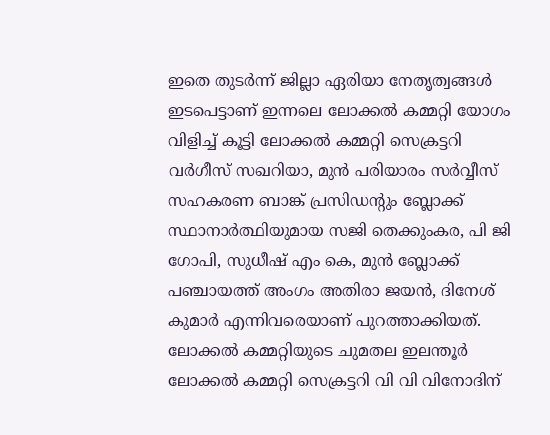ഇതെ തുടര്‍ന്ന് ജില്ലാ ഏരിയാ നേതൃത്വങ്ങള്‍ ഇടപെട്ടാണ് ഇന്നലെ ലോക്കല്‍ കമ്മറ്റി യോഗം വിളിച്ച് കൂട്ടി ലോക്കല്‍ കമ്മറ്റി സെക്രട്ടറി വര്‍ഗീസ് സഖറിയാ, മുന്‍ പരിയാരം സര്‍വ്വീസ് സഹകരണ ബാങ്ക് പ്രസിഡന്റും ബ്ലോക്ക് സ്ഥാനാര്‍ത്ഥിയുമായ സജി തെക്കുംകര, പി ജി ഗോപി, സുധീഷ് എം കെ, മുന്‍ ബ്ലോക്ക് പഞ്ചായത്ത് അംഗം അതിരാ ജയന്‍, ദിനേശ് കുമാര്‍ എന്നിവരെയാണ് പുറത്താക്കിയത്. ലോക്കല്‍ കമ്മറ്റിയുടെ ചുമതല ഇലന്തൂര്‍ ലോക്കല്‍ കമ്മറ്റി സെക്രട്ടറി വി വി വിനോദിന്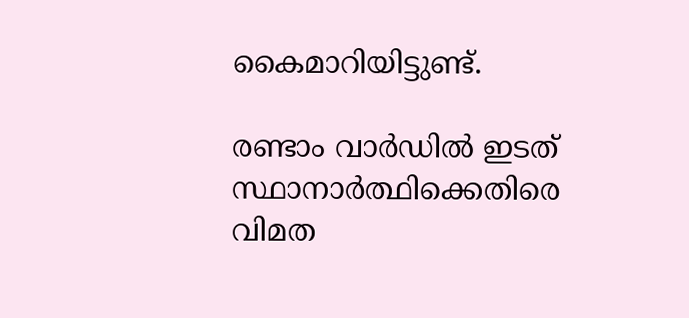കൈമാറിയിട്ടുണ്ട്.

രണ്ടാം വാര്‍ഡില്‍ ഇടത് സ്ഥാനാര്‍ത്ഥിക്കെതിരെ വിമത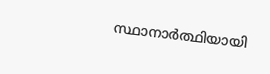സ്ഥാനാര്‍ത്ഥിയായി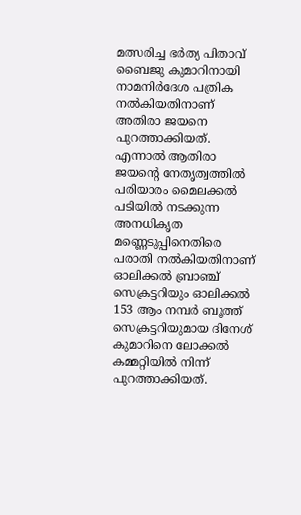മത്സരിച്ച ഭര്‍ത്യ പിതാവ് ബൈജു കുമാറിനായി നാമനിര്‍ദേശ പത്രിക നല്‍കിയതിനാണ് അതിരാ ജയനെ പുറത്താക്കിയത്. എന്നാല്‍ ആതിരാ ജയന്റെ നേതൃത്വത്തില്‍ പരിയാരം മൈലക്കല്‍ പടിയില്‍ നടക്കുന്ന അനധികൃത മണ്ണെടുപ്പിനെതിരെ പരാതി നല്‍കിയതിനാണ് ഓലിക്കല്‍ ബ്രാഞ്ച് സെക്രട്ടറിയും ഓലിക്കല്‍ 153 ആം നമ്പര്‍ ബൂത്ത് സെക്രട്ടറിയുമായ ദിനേശ് കുമാറിനെ ലോക്കല്‍ കമ്മറ്റിയില്‍ നിന്ന് പുറത്താക്കിയത്.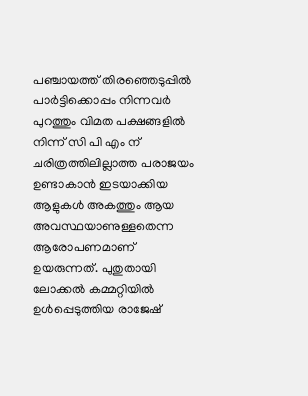പഞ്ചായത്ത് തിരഞ്ഞെടുപ്പില്‍ പാര്‍ട്ടിക്കൊപ്പം നിന്നവര്‍ പുറത്തും വിമത പക്ഷങ്ങളില്‍ നിന്ന് സി പി എം ന് ചരിത്രത്തിലില്ലാത്ത പരാജയം ഉണ്ടാകാന്‍ ഇടയാക്കിയ ആളുകള്‍ അകത്തും ആയ അവസ്ഥയാണുള്ളതെന്ന ആരോപണമാണ് ഉയരുന്നത്. പുതുതായി ലോക്കല്‍ കമ്മറ്റിയില്‍ ഉള്‍പ്പെടുത്തിയ രാജേഷ്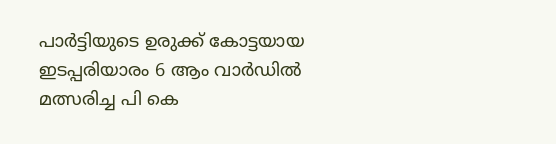പാര്‍ട്ടിയുടെ ഉരുക്ക് കോട്ടയായ ഇടപ്പരിയാരം 6 ആം വാര്‍ഡില്‍ മത്സരിച്ച പി കെ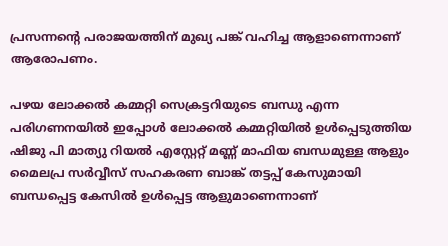പ്രസന്നന്റെ പരാജയത്തിന് മുഖ്യ പങ്ക് വഹിച്ച ആളാണെന്നാണ് ആരോപണം.

പഴയ ലോക്കല്‍ കമ്മറ്റി സെക്രട്ടറിയുടെ ബന്ധു എന്ന പരിഗണനയില്‍ ഇപ്പോള്‍ ലോക്കല്‍ കമ്മറ്റിയില്‍ ഉള്‍പ്പെടുത്തിയ ഷിജു പി മാത്യു റിയല്‍ എസ്റ്റേറ്റ് മണ്ണ് മാഫിയ ബന്ധമുള്ള ആളും മൈലപ്ര സര്‍വ്വീസ് സഹകരണ ബാങ്ക് തട്ടപ്പ് കേസുമായി ബന്ധപ്പെട്ട കേസില്‍ ഉള്‍പ്പെട്ട ആളുമാണെന്നാണ്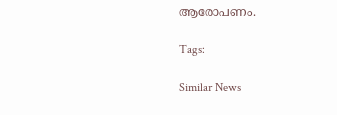ആരോപണം.

Tags:

Similar News